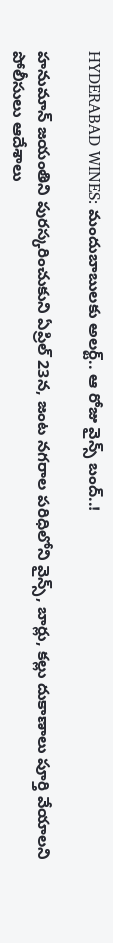HYDERABAD WINES: మందుబాబులకు అలర్ట్.. ఆ రోజు వైన్స్ బంద్..!

హనుమాన్ జయంతిని పురస్కరించుకుని ఏప్రిల్ 23న, జంట నగరాల పరిధిలోని వైన్స్, బార్లు, కల్లు దుకాణాలు పూర్తి వేయాలని పోలీసులు ఆదేశాలు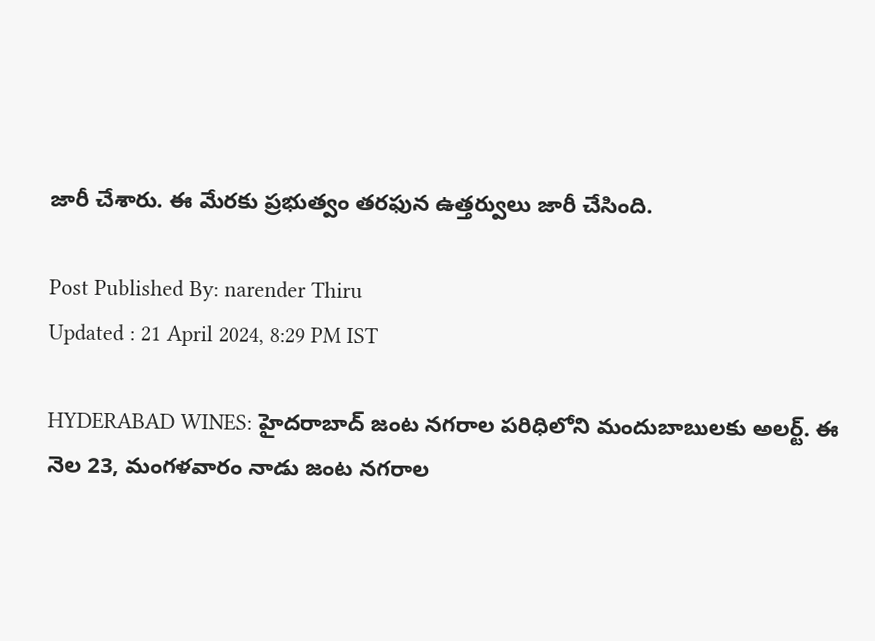జారీ చేశారు. ఈ మేరకు ప్రభుత్వం తరఫున ఉత్తర్వులు జారీ చేసింది.

Post Published By: narender Thiru
Updated : 21 April 2024, 8:29 PM IST

HYDERABAD WINES: హైదరాబాద్ జంట నగరాల పరిధిలోని మందుబాబులకు అలర్ట్. ఈ నెల 23, మంగళవారం నాడు జంట నగరాల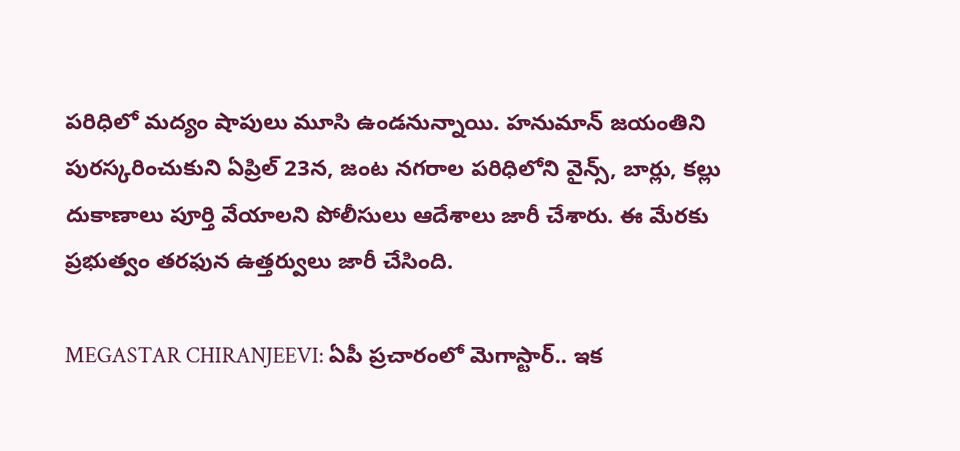పరిధిలో మద్యం షాపులు మూసి ఉండనున్నాయి. హనుమాన్ జయంతిని పురస్కరించుకుని ఏప్రిల్ 23న, జంట నగరాల పరిధిలోని వైన్స్, బార్లు, కల్లు దుకాణాలు పూర్తి వేయాలని పోలీసులు ఆదేశాలు జారీ చేశారు. ఈ మేరకు ప్రభుత్వం తరఫున ఉత్తర్వులు జారీ చేసింది.

MEGASTAR CHIRANJEEVI: ఏపీ ప్రచారంలో మెగాస్టార్.. ఇక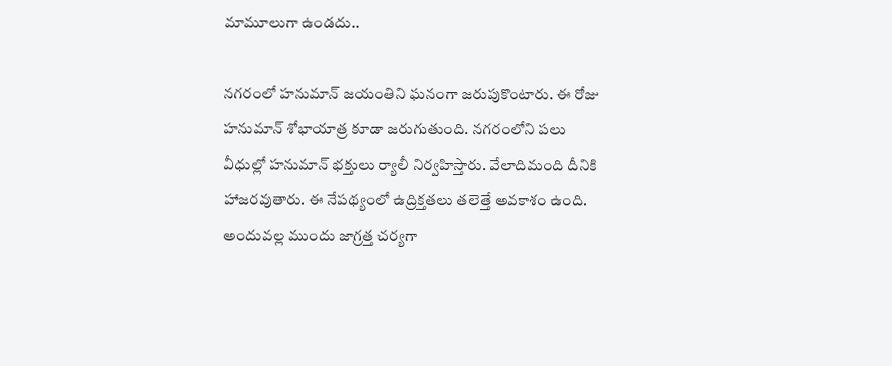మామూలుగా ఉండదు..

నగరంలో హనుమాన్ జయంతిని ఘనంగా జరుపుకొంటారు. ఈ రోజు హనుమాన్ శోభాయాత్ర కూడా జరుగుతుంది. నగరంలోని పలు వీధుల్లో హనుమాన్ భక్తులు ర్యాలీ నిర్వహిస్తారు. వేలాదిమంది దీనికి హాజరవుతారు. ఈ నేపథ్యంలో ఉద్రిక్తతలు తలెత్తే అవకాశం ఉంది. అందువల్ల ముందు జాగ్రత్త చర్యగా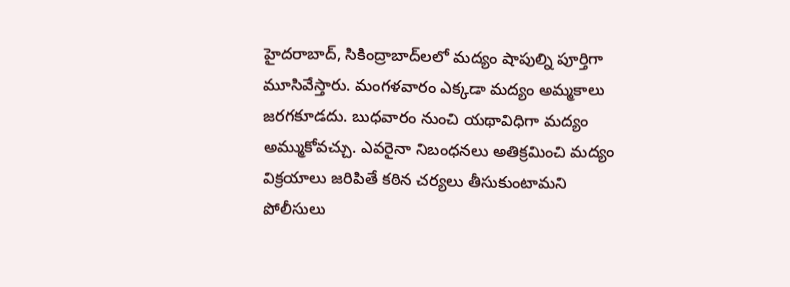హైదరాబాద్, సికింద్రాబాద్‌లలో మద్యం షాపుల్ని పూర్తిగా మూసివేస్తారు. మంగళవారం ఎక్కడా మద్యం అమ్మకాలు జరగకూడదు. బుధవారం నుంచి యథావిధిగా మద్యం అమ్ముకోవచ్చు. ఎవరైనా నిబంధనలు అతిక్రమించి మద్యం విక్రయాలు జరిపితే కఠిన చర్యలు తీసుకుంటామని పోలీసులు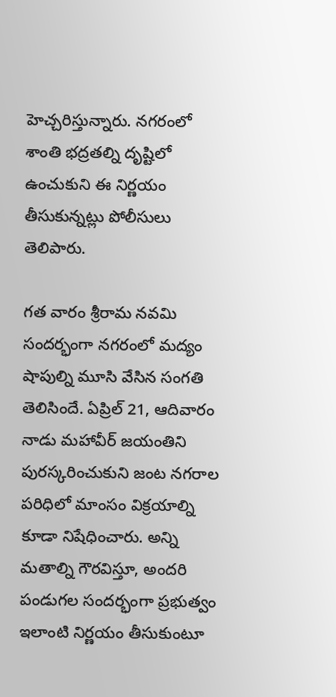హెచ్చరిస్తున్నారు. నగరంలో శాంతి భద్రతల్ని దృష్టిలో ఉంచుకుని ఈ నిర్ణయం తీసుకున్నట్లు పోలీసులు తెలిపారు.

గత వారం శ్రీరామ నవమి సందర్భంగా నగరంలో మద్యం షాపుల్ని మూసి వేసిన సంగతి తెలిసిందే. ఏప్రిల్ 21, ఆదివారం నాడు మహావీర్ జయంతిని పురస్కరించుకుని జంట నగరాల పరిధిలో మాంసం విక్రయాల్ని కూడా నిషేధించారు. అన్ని మతాల్ని గౌరవిస్తూ, అందరి పండుగల సందర్భంగా ప్రభుత్వం ఇలాంటి నిర్ణయం తీసుకుంటూ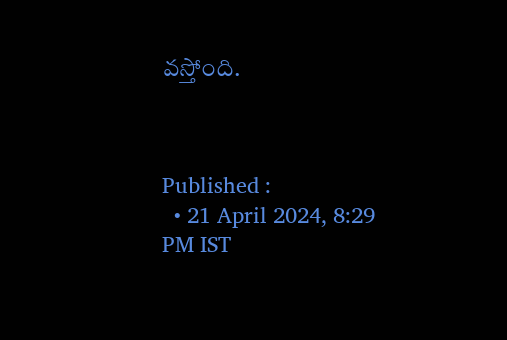వస్తోంది.



Published :
  • 21 April 2024, 8:29 PM IST